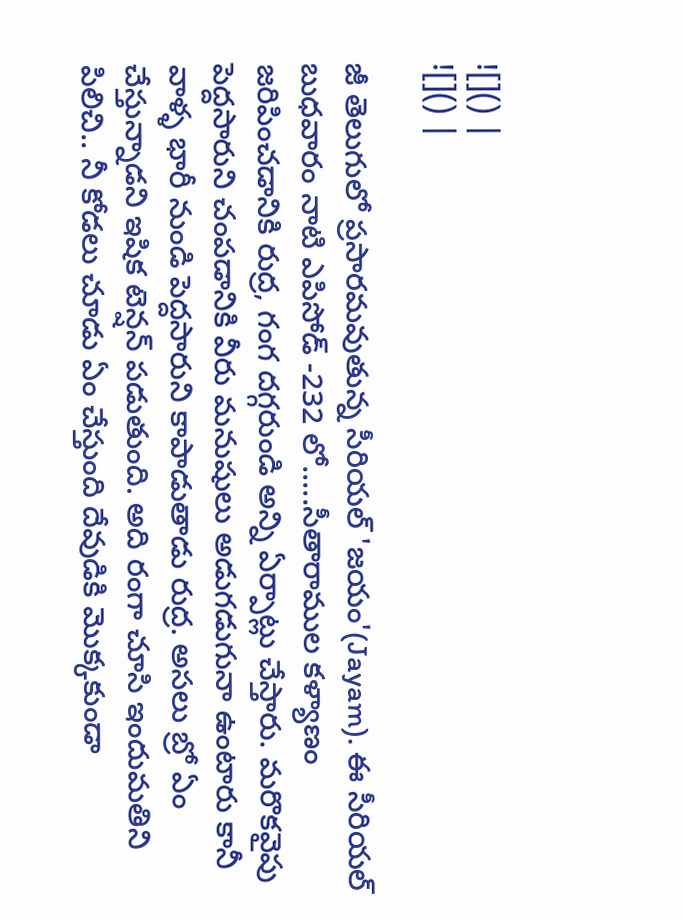![]() |
![]() |

జీ తెలుగులో ప్రసారమవుతున్న సీరియల్ 'జయం'(Jayam). ఈ సీరియల్ బుధవారం నాటి ఎపిసోడ్ -232 లో.....సీతారాముల కళ్యాణం జరిపించడానికి రుద్ర, గంగ దగ్గరుండి అన్ని ఏర్పాట్లు చేస్తారు. మరొకవైపు పెద్దసారుని చంపడానికి వీరు మనుషులు అడుగడుగునా ఉంటారు కానీ వాళ్ళ భారీ నుండి పెద్దసారుని కాపాడుతాడు రుద్ర. అసలు బ్రో ఏం చేస్తున్నాడని ఇషిక టెన్షన్ పడుతుంది. అది రంగా చూసి ఇందుమతిని పిలిచి.. నీ కోడలు చూడు ఏం చేస్తుంది దేవుడికి మొక్కకుండా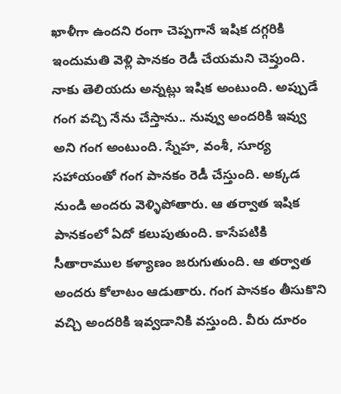ఖాళీగా ఉందని రంగా చెప్పగానే ఇషిక దగ్గరికి ఇందుమతి వెళ్లి పానకం రెడీ చేయమని చెప్తుంది.
నాకు తెలియదు అన్నట్లు ఇషిక అంటుంది. అప్పుడే గంగ వచ్చి నేను చేస్తాను.. నువ్వు అందరికి ఇవ్వు అని గంగ అంటుంది. స్నేహ, వంశీ, సూర్య సహాయంతో గంగ పానకం రెడీ చేస్తుంది. అక్కడ నుండి అందరు వెళ్ళిపోతారు. ఆ తర్వాత ఇషిక పానకంలో ఏదో కలుపుతుంది. కాసేపటికి సీతారాముల కళ్యాణం జరుగుతుంది. ఆ తర్వాత అందరు కోలాటం ఆడుతారు. గంగ పానకం తీసుకొని వచ్చి అందరికి ఇవ్వడానికి వస్తుంది. వీరు దూరం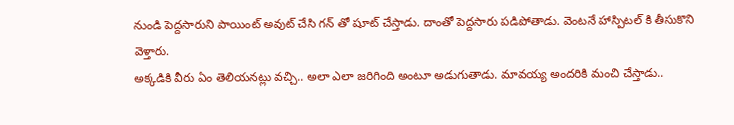నుండి పెద్దసారుని పాయింట్ అవుట్ చేసి గన్ తో షూట్ చేస్తాడు. దాంతో పెద్దసారు పడిపోతాడు. వెంటనే హాస్పిటల్ కి తీసుకొని వెళ్తారు.
అక్కడికి వీరు ఏం తెలియనట్లు వచ్చి.. అలా ఎలా జరిగింది అంటూ అడుగుతాడు. మావయ్య అందరికి మంచి చేస్తాడు..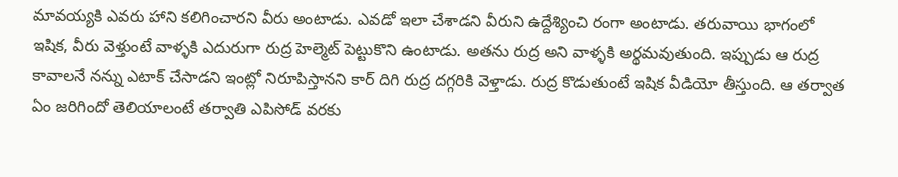మావయ్యకి ఎవరు హాని కలిగించారని వీరు అంటాడు. ఎవడో ఇలా చేశాడని వీరుని ఉద్దేశ్యించి రంగా అంటాడు. తరువాయి భాగంలో ఇషిక, వీరు వెళ్తుంటే వాళ్ళకి ఎదురుగా రుద్ర హెల్మెట్ పెట్టుకొని ఉంటాడు. అతను రుద్ర అని వాళ్ళకి అర్థమవుతుంది. ఇప్పుడు ఆ రుద్ర కావాలనే నన్ను ఎటాక్ చేసాడని ఇంట్లో నిరూపిస్తానని కార్ దిగి రుద్ర దగ్గరికి వెళ్తాడు. రుద్ర కొడుతుంటే ఇషిక వీడియో తీస్తుంది. ఆ తర్వాత ఏం జరిగిందో తెలియాలంటే తర్వాతి ఎపిసోడ్ వరకు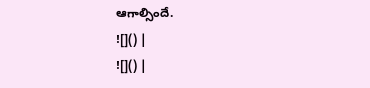ఆగాల్సిందే.
![]() |
![]() |